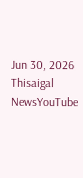Jun 30, 2026
Thisaigal NewsYouTube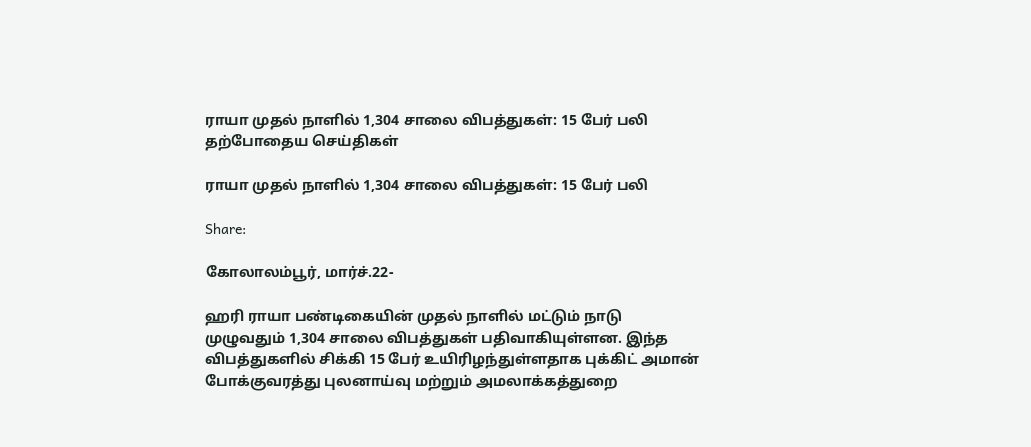ராயா முதல் நாளில் 1,304 சாலை விபத்துகள்: 15 பேர் பலி
தற்போதைய செய்திகள்

ராயா முதல் நாளில் 1,304 சாலை விபத்துகள்: 15 பேர் பலி

Share:

கோலாலம்பூர், மார்ச்.22-

ஹரி ராயா பண்டிகையின் முதல் நாளில் மட்டும் நாடு முழுவதும் 1,304 சாலை விபத்துகள் பதிவாகியுள்ளன. இந்த விபத்துகளில் சிக்கி 15 பேர் உயிரிழந்துள்ளதாக புக்கிட் அமான் போக்குவரத்து புலனாய்வு மற்றும் அமலாக்கத்துறை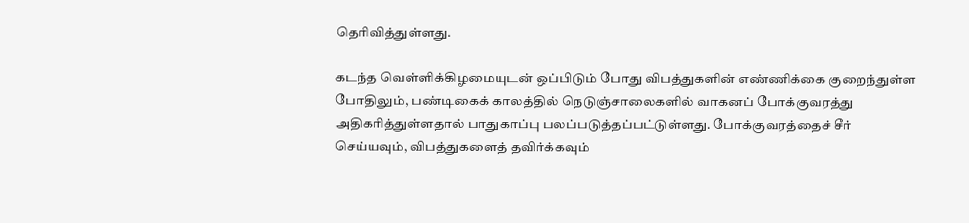தெரிவித்துள்ளது.

கடந்த வெள்ளிக்கிழமையுடன் ஒப்பிடும் போது விபத்துகளின் எண்ணிக்கை குறைந்துள்ள போதிலும், பண்டிகைக் காலத்தில் நெடுஞ்சாலைகளில் வாகனப் போக்குவரத்து அதிகரித்துள்ளதால் பாதுகாப்பு பலப்படுத்தப்பட்டுள்ளது. போக்குவரத்தைச் சீர் செய்யவும், விபத்துகளைத் தவிர்க்கவும்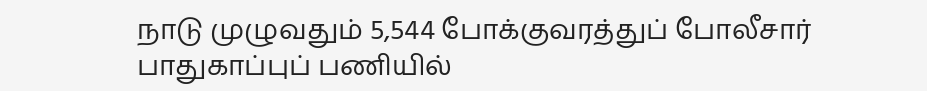நாடு முழுவதும் 5,544 போக்குவரத்துப் போலீசார் பாதுகாப்புப் பணியில்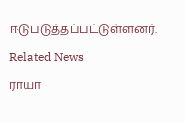ஈடுபடுத்தப்பட்டுள்ளனர்.

Related News

ராயா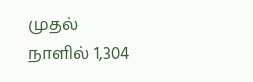முதல் நாளில் 1,304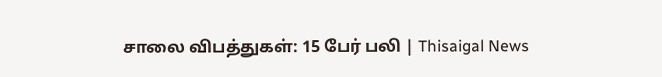சாலை விபத்துகள்: 15 பேர் பலி | Thisaigal News